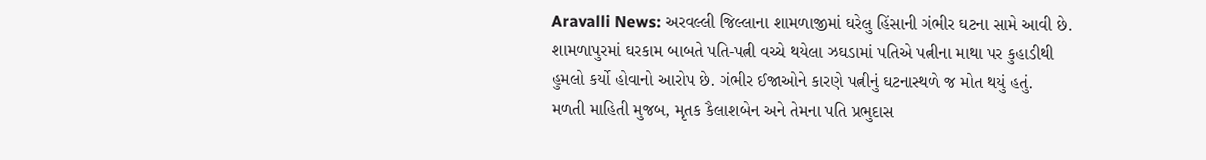Aravalli News: અરવલ્લી જિલ્લાના શામળાજીમાં ઘરેલુ હિંસાની ગંભીર ઘટના સામે આવી છે. શામળાપુરમાં ઘરકામ બાબતે પતિ-પત્ની વચ્ચે થયેલા ઝઘડામાં પતિએ પત્નીના માથા પર કુહાડીથી હુમલો કર્યો હોવાનો આરોપ છે. ગંભીર ઈજાઓને કારણે પત્નીનું ઘટનાસ્થળે જ મોત થયું હતું.
મળતી માહિતી મુજબ, મૃતક કૈલાશબેન અને તેમના પતિ પ્રભુદાસ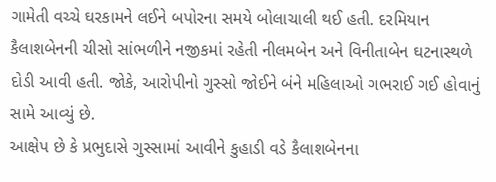ગામેતી વચ્ચે ઘરકામને લઈને બપોરના સમયે બોલાચાલી થઈ હતી. દરમિયાન કૈલાશબેનની ચીસો સાંભળીને નજીકમાં રહેતી નીલમબેન અને વિનીતાબેન ઘટનાસ્થળે દોડી આવી હતી. જોકે, આરોપીનો ગુસ્સો જોઈને બંને મહિલાઓ ગભરાઈ ગઈ હોવાનું સામે આવ્યું છે.
આક્ષેપ છે કે પ્રભુદાસે ગુસ્સામાં આવીને કુહાડી વડે કૈલાશબેનના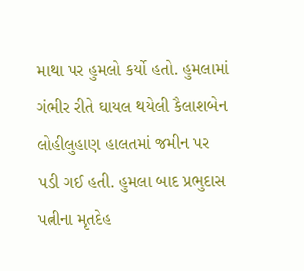માથા પર હુમલો કર્યો હતો. હુમલામાં ગંભીર રીતે ઘાયલ થયેલી કૈલાશબેન લોહીલુહાણ હાલતમાં જમીન પર પડી ગઈ હતી. હુમલા બાદ પ્રભુદાસ પત્નીના મૃતદેહ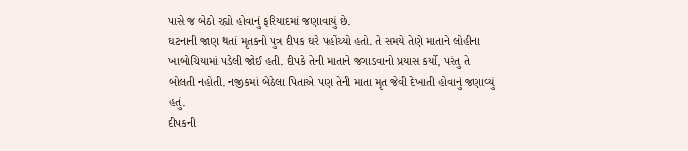પાસે જ બેઠો રહ્યો હોવાનું ફરિયાદમાં જણાવાયું છે.
ઘટનાની જાણ થતાં મૃતકનો પુત્ર દીપક ઘરે પહોંચ્યો હતો. તે સમયે તેણે માતાને લોહીના ખાબોચિયામાં પડેલી જોઈ હતી. દીપકે તેની માતાને જગાડવાનો પ્રયાસ કર્યો, પરંતુ તે બોલતી નહોતી. નજીકમાં બેઠેલા પિતાએ પણ તેની માતા મૃત જેવી દેખાતી હોવાનું જણાવ્યું હતું.
દીપકની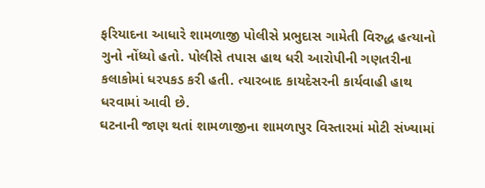ફરિયાદના આધારે શામળાજી પોલીસે પ્રભુદાસ ગામેતી વિરુદ્ધ હત્યાનો ગુનો નોંધ્યો હતો. પોલીસે તપાસ હાથ ધરી આરોપીની ગણતરીના કલાકોમાં ધરપકડ કરી હતી. ત્યારબાદ કાયદેસરની કાર્યવાહી હાથ ધરવામાં આવી છે.
ઘટનાની જાણ થતાં શામળાજીના શામળાપુર વિસ્તારમાં મોટી સંખ્યામાં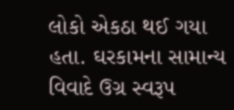લોકો એકઠા થઈ ગયા હતા. ઘરકામના સામાન્ય વિવાદે ઉગ્ર સ્વરૂપ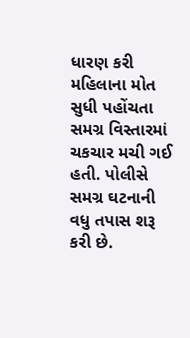ધારણ કરી મહિલાના મોત સુધી પહોંચતા સમગ્ર વિસ્તારમાં ચકચાર મચી ગઈ હતી. પોલીસે સમગ્ર ઘટનાની વધુ તપાસ શરૂ કરી છે.